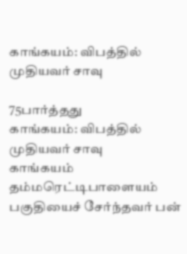காங்கயம்: விபத்தில் முதியவர் சாவு

75பார்த்தது
காங்கயம்: விபத்தில் முதியவர் சாவு
காங்கயம் தம்மரெட்டிபாளையம் பகுதியைச் சேர்ந்தவர் பன்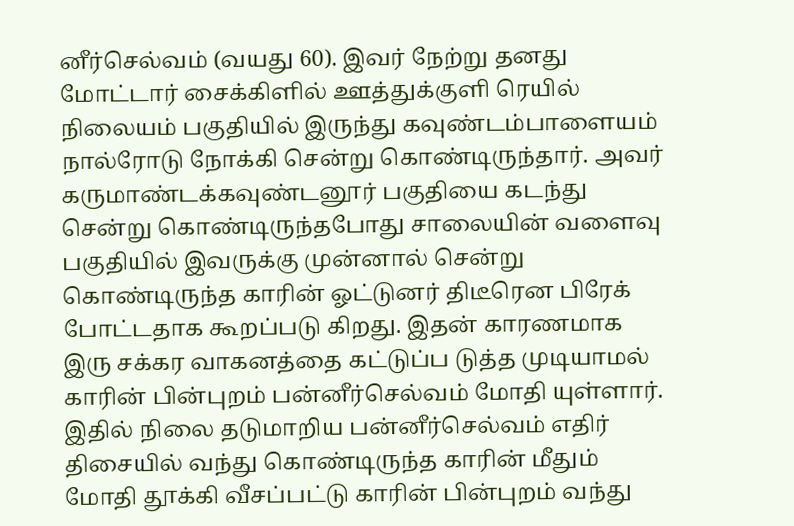னீர்செல்வம் (வயது 60). இவர் நேற்று தனது மோட்டார் சைக்கிளில் ஊத்துக்குளி ரெயில் நிலையம் பகுதியில் இருந்து கவுண்டம்பாளையம் நால்ரோடு நோக்கி சென்று கொண்டிருந்தார். அவர் கருமாண்டக்கவுண்டனூர் பகுதியை கடந்து சென்று கொண்டிருந்தபோது சாலையின் வளைவு பகுதியில் இவருக்கு முன்னால் சென்று கொண்டிருந்த காரின் ஓட்டுனர் திடீரென பிரேக் போட்டதாக கூறப்படு கிறது. இதன் காரணமாக இரு சக்கர வாகனத்தை கட்டுப்ப டுத்த முடியாமல் காரின் பின்புறம் பன்னீர்செல்வம் மோதி யுள்ளார். இதில் நிலை தடுமாறிய பன்னீர்செல்வம் எதிர் திசையில் வந்து கொண்டிருந்த காரின் மீதும் மோதி தூக்கி வீசப்பட்டு காரின் பின்புறம் வந்து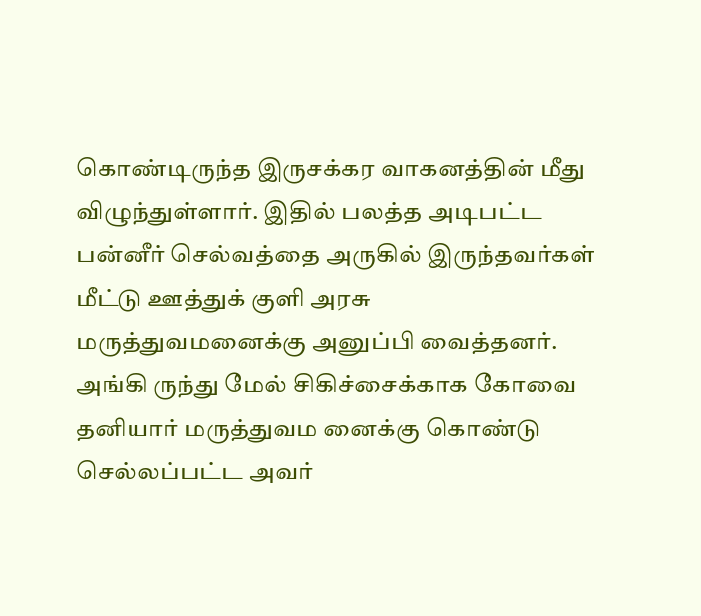கொண்டிருந்த இருசக்கர வாகனத்தின் மீது விழுந்துள்ளார். இதில் பலத்த அடிபட்ட பன்னீர் செல்வத்தை அருகில் இருந்தவர்கள் மீட்டு ஊத்துக் குளி அரசு மருத்துவமனைக்கு அனுப்பி வைத்தனர். அங்கி ருந்து மேல் சிகிச்சைக்காக கோவை தனியார் மருத்துவம னைக்கு கொண்டு செல்லப்பட்ட அவர்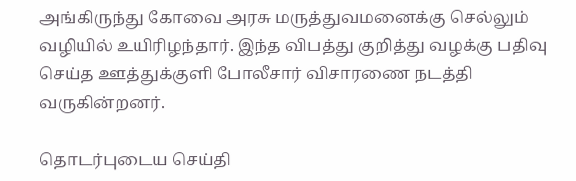அங்கிருந்து கோவை அரசு மருத்துவமனைக்கு செல்லும் வழியில் உயிரிழந்தார். இந்த விபத்து குறித்து வழக்கு பதிவு செய்த ஊத்துக்குளி போலீசார் விசாரணை நடத்தி வருகின்றனர்.

தொடர்புடைய செய்தி